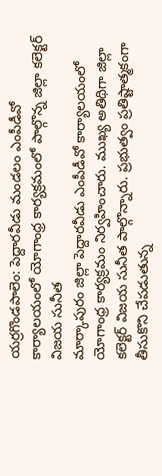యర్రగొండపాలెం: పెద్దారవీడు మండలం ఎంపీడీవో కార్యాలయంలో యోగాంధ్ర కార్యక్రమంలో పాల్గొన్న జిల్లా కలెక్టర్ విజయ సునీత
మార్కాపురం జిల్లా పెద్దారవీడు ఎంపీడీవో కార్యాలయంలో యోగాంధ్ర కార్యక్రమం నిర్వహించారు. ముఖ్య అతిథిగా జిల్లా కలెక్టర్ విజయ సునీత పాల్గొన్నారు. ప్రభుత్వం ప్రతిష్టాత్మకంగా తీసుకొని చేపడుతున్న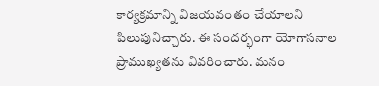కార్యక్రమాన్ని విజయవంతం చేయాలని పిలుపునిచ్చారు. ఈ సందర్భంగా యోగాసనాల ప్రాముఖ్యతను వివరించారు. మనం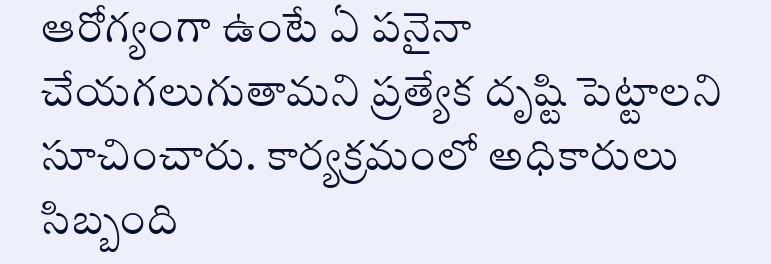ఆరోగ్యంగా ఉంటే ఏ పనైనా చేయగలుగుతామని ప్రత్యేక దృష్టి పెట్టాలని సూచించారు. కార్యక్రమంలో అధికారులు సిబ్బంది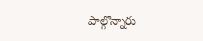పాల్గొన్నారు